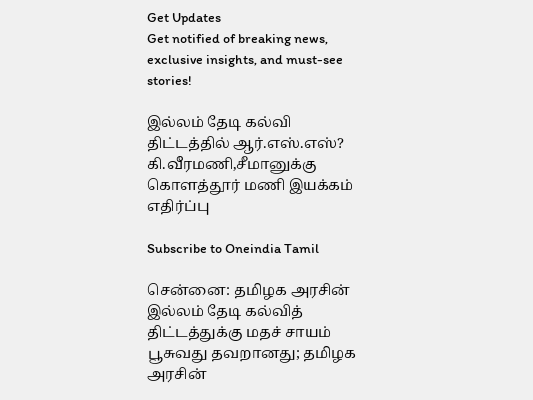Get Updates
Get notified of breaking news, exclusive insights, and must-see stories!

இல்லம் தேடி கல்வி திட்டத்தில் ஆர்.எஸ்.எஸ்? கி.வீரமணி,சீமானுக்கு கொளத்தூர் மணி இயக்கம் எதிர்ப்பு

Subscribe to Oneindia Tamil

சென்னை: தமிழக அரசின் இல்லம் தேடி கல்வித் திட்டத்துக்கு மதச் சாயம் பூசுவது தவறானது; தமிழக அரசின்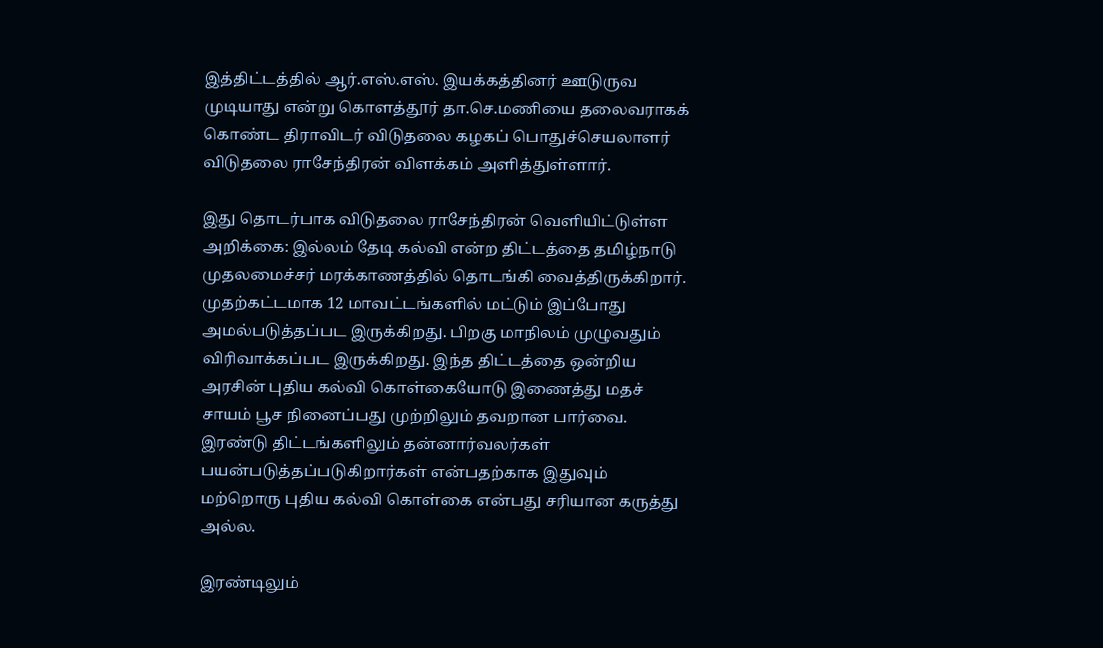இத்திட்டத்தில் ஆர்.எஸ்.எஸ். இயக்கத்தினர் ஊடுருவ முடியாது என்று கொளத்தூர் தா.செ.மணியை தலைவராகக் கொண்ட திராவிடர் விடுதலை கழகப் பொதுச்செயலாளர் விடுதலை ராசேந்திரன் விளக்கம் அளித்துள்ளார்.

இது தொடர்பாக விடுதலை ராசேந்திரன் வெளியிட்டுள்ள அறிக்கை: இல்லம் தேடி கல்வி என்ற திட்டத்தை தமிழ்நாடு முதலமைச்சர் மரக்காணத்தில் தொடங்கி வைத்திருக்கிறார். முதற்கட்டமாக 12 மாவட்டங்களில் மட்டும் இப்போது அமல்படுத்தப்பட இருக்கிறது. பிறகு மாநிலம் முழுவதும் விரிவாக்கப்பட இருக்கிறது. இந்த திட்டத்தை ஒன்றிய அரசின் புதிய கல்வி கொள்கையோடு இணைத்து மதச் சாயம் பூச நினைப்பது முற்றிலும் தவறான பார்வை. இரண்டு திட்டங்களிலும் தன்னார்வலர்கள் பயன்படுத்தப்படுகிறார்கள் என்பதற்காக இதுவும் மற்றொரு புதிய கல்வி கொள்கை என்பது சரியான கருத்து அல்ல.

இரண்டிலும்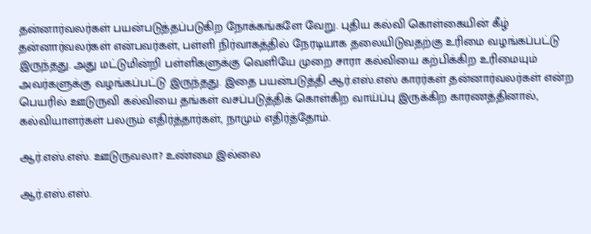தன்னார்வலர்கள் பயன்படுத்தப்படுகிற நோக்கங்களே வேறு. புதிய கல்வி கொள்கையின் கீழ் தன்னார்வலர்கள் என்பவர்கள், பள்ளி நிர்வாகத்தில் நேரடியாக தலையிடுவதற்கு உரிமை வழங்கப்பட்டு இருந்தது. அது மட்டுமின்றி பள்ளிகளுக்கு வெளியே முறை சாரா கல்வியை கற்பிக்கிற உரிமையும் அவர்களுக்கு வழங்கப்பட்டு இருந்தது. இதை பயன்படுத்தி ஆர்.எஸ்.எஸ் காரர்கள் தன்னார்வலர்கள் என்ற பெயரில் ஊடுருவி கல்வியை தங்கள் வசப்படுத்திக் கொள்கிற வாய்ப்பு இருக்கிற காரணத்தினால், கல்வியாளர்கள் பலரும் எதிர்த்தார்கள், நாமும் எதிர்த்தோம்.

ஆர்.எஸ்.எஸ். ஊடுருவலா? உண்மை இல்லை

ஆர்.எஸ்.எஸ்.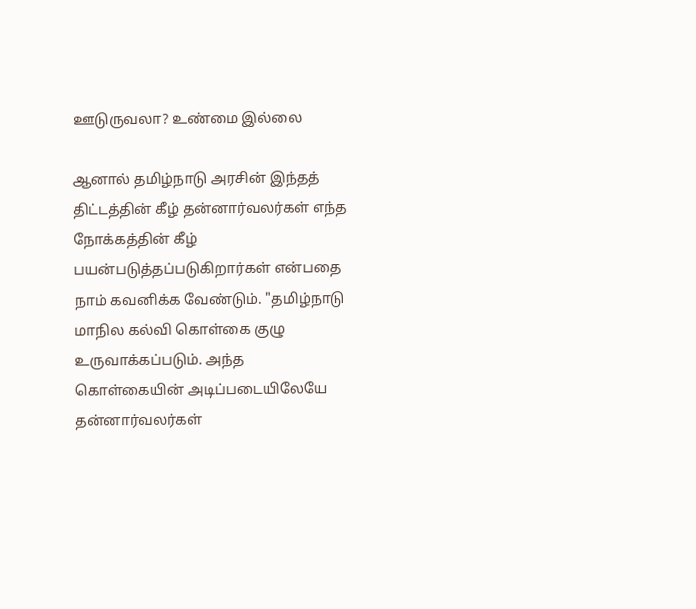ஊடுருவலா? உண்மை இல்லை

ஆனால் தமிழ்நாடு அரசின் இந்தத் திட்டத்தின் கீழ் தன்னார்வலர்கள் எந்த நோக்கத்தின் கீழ் பயன்படுத்தப்படுகிறார்கள் என்பதை நாம் கவனிக்க வேண்டும். "தமிழ்நாடு மாநில கல்வி கொள்கை குழு உருவாக்கப்படும். அந்த கொள்கையின் அடிப்படையிலேயே தன்னார்வலர்கள்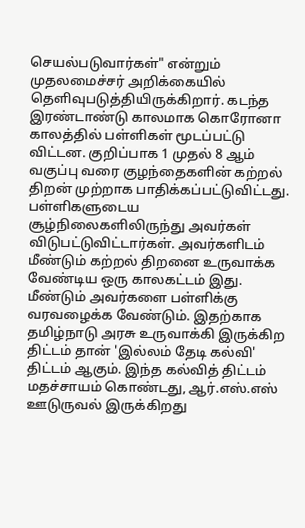செயல்படுவார்கள்" என்றும் முதலமைச்சர் அறிக்கையில் தெளிவுபடுத்தியிருக்கிறார். கடந்த இரண்டாண்டு காலமாக கொரோனா காலத்தில் பள்ளிகள் மூடப்பட்டு விட்டன. குறிப்பாக 1 முதல் 8 ஆம் வகுப்பு வரை குழந்தைகளின் கற்றல் திறன் முற்றாக பாதிக்கப்பட்டுவிட்டது. பள்ளிகளுடைய சூழ்நிலைகளிலிருந்து அவர்கள் விடுபட்டுவிட்டார்கள். அவர்களிடம் மீண்டும் கற்றல் திறனை உருவாக்க வேண்டிய ஒரு காலகட்டம் இது. மீண்டும் அவர்களை பள்ளிக்கு வரவழைக்க வேண்டும். இதற்காக தமிழ்நாடு அரசு உருவாக்கி இருக்கிற திட்டம் தான் 'இல்லம் தேடி கல்வி' திட்டம் ஆகும். இந்த கல்வித் திட்டம் மதச்சாயம் கொண்டது, ஆர்.எஸ்.எஸ் ஊடுருவல் இருக்கிறது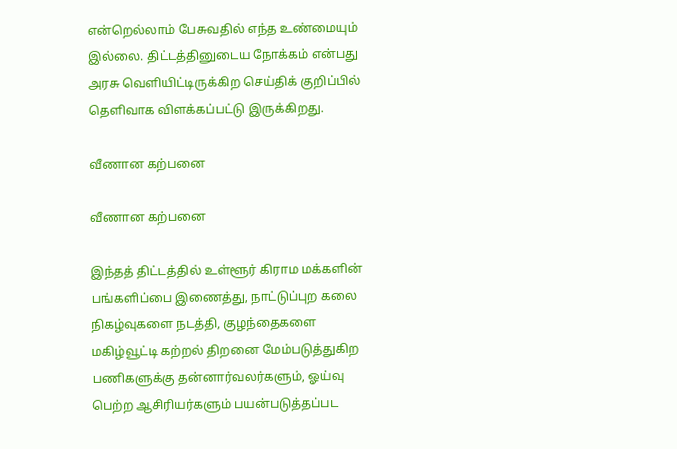என்றெல்லாம் பேசுவதில் எந்த உண்மையும் இல்லை. திட்டத்தினுடைய நோக்கம் என்பது அரசு வெளியிட்டிருக்கிற செய்திக் குறிப்பில் தெளிவாக விளக்கப்பட்டு இருக்கிறது.

வீணான கற்பனை

வீணான கற்பனை

இந்தத் திட்டத்தில் உள்ளூர் கிராம மக்களின் பங்களிப்பை இணைத்து, நாட்டுப்புற கலை நிகழ்வுகளை நடத்தி, குழந்தைகளை மகிழ்வூட்டி கற்றல் திறனை மேம்படுத்துகிற பணிகளுக்கு தன்னார்வலர்களும், ஓய்வு பெற்ற ஆசிரியர்களும் பயன்படுத்தப்பட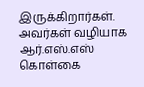இருக்கிறார்கள். அவர்கள் வழியாக ஆர்.எஸ்.எஸ் கொள்கை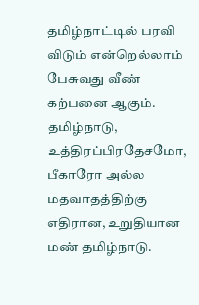தமிழ்நாட்டில் பரவி விடும் என்றெல்லாம் பேசுவது வீண் கற்பனை ஆகும். தமிழ்நாடு, உத்திரப்பிரதேசமோ, பீகாரோ அல்ல மதவாதத்திற்கு எதிரான, உறுதியான மண் தமிழ்நாடு.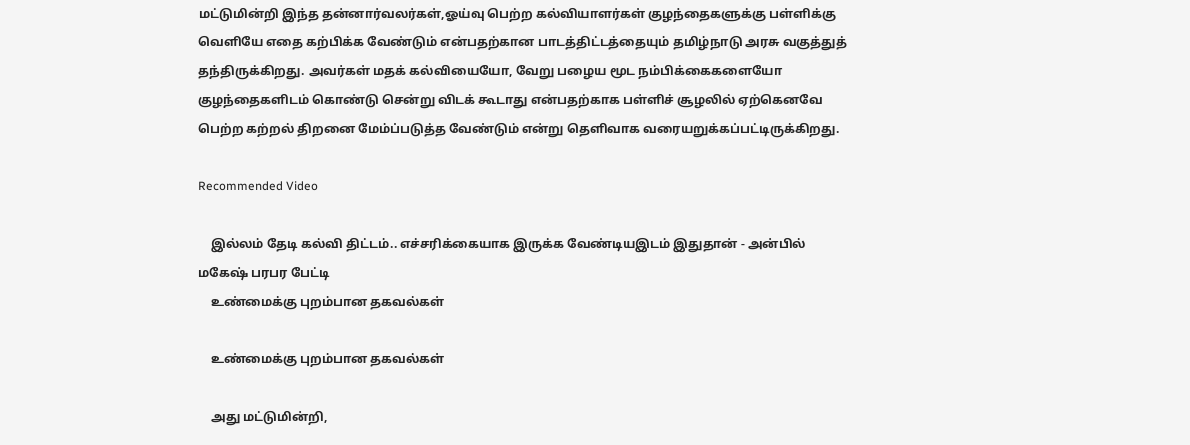மட்டுமின்றி இந்த தன்னார்வலர்கள்,ஓய்வு பெற்ற கல்வியாளர்கள் குழந்தைகளுக்கு பள்ளிக்கு வெளியே எதை கற்பிக்க வேண்டும் என்பதற்கான பாடத்திட்டத்தையும் தமிழ்நாடு அரசு வகுத்துத் தந்திருக்கிறது. அவர்கள் மதக் கல்வியையோ, வேறு பழைய மூட நம்பிக்கைகளையோ குழந்தைகளிடம் கொண்டு சென்று விடக் கூடாது என்பதற்காக பள்ளிச் சூழலில் ஏற்கெனவே பெற்ற கற்றல் திறனை மேம்ப்படுத்த வேண்டும் என்று தெளிவாக வரையறுக்கப்பட்டிருக்கிறது.

Recommended Video

    இல்லம் தேடி கல்வி திட்டம்.. எச்சரிக்கையாக இருக்க வேண்டியஇடம் இதுதான் - அன்பில் மகேஷ் பரபர பேட்டி
    உண்மைக்கு புறம்பான தகவல்கள்

    உண்மைக்கு புறம்பான தகவல்கள்

    அது மட்டுமின்றி,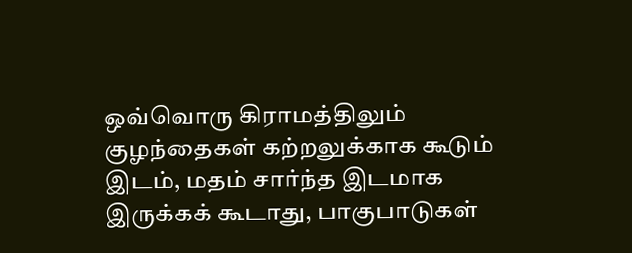ஒவ்வொரு கிராமத்திலும் குழந்தைகள் கற்றலுக்காக கூடும் இடம், மதம் சார்ந்த இடமாக இருக்கக் கூடாது, பாகுபாடுகள்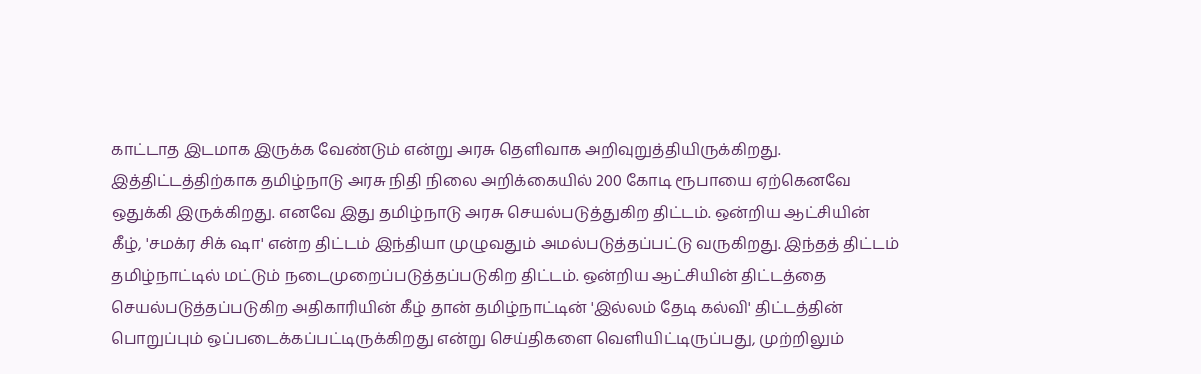காட்டாத இடமாக இருக்க வேண்டும் என்று அரசு தெளிவாக அறிவுறுத்தியிருக்கிறது. இத்திட்டத்திற்காக தமிழ்நாடு அரசு நிதி நிலை அறிக்கையில் 200 கோடி ரூபாயை ஏற்கெனவே ஒதுக்கி இருக்கிறது. எனவே இது தமிழ்நாடு அரசு செயல்படுத்துகிற திட்டம். ஒன்றிய ஆட்சியின் கீழ், 'சமக்ர சிக் ஷா' என்ற திட்டம் இந்தியா முழுவதும் அமல்படுத்தப்பட்டு வருகிறது. இந்தத் திட்டம் தமிழ்நாட்டில் மட்டும் நடைமுறைப்படுத்தப்படுகிற திட்டம். ஒன்றிய ஆட்சியின் திட்டத்தை செயல்படுத்தப்படுகிற அதிகாரியின் கீழ் தான் தமிழ்நாட்டின் 'இல்லம் தேடி கல்வி' திட்டத்தின் பொறுப்பும் ஒப்படைக்கப்பட்டிருக்கிறது என்று செய்திகளை வெளியிட்டிருப்பது, முற்றிலும்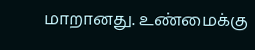மாறானது. உண்மைக்கு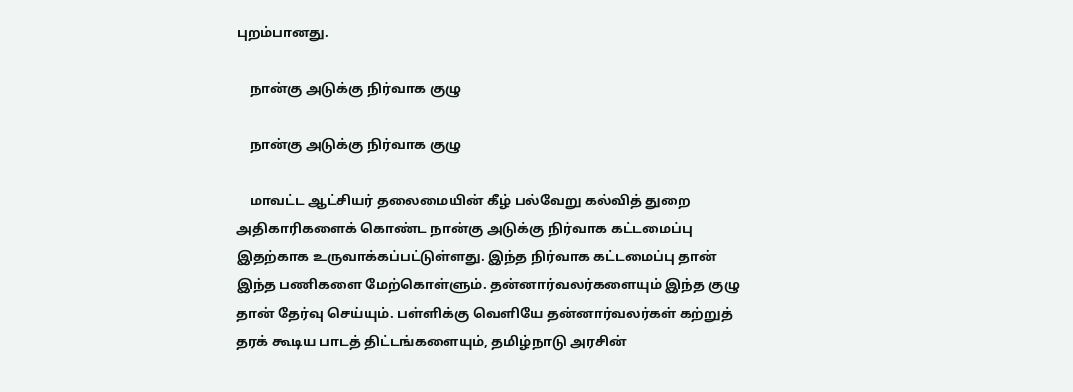புறம்பானது.

    நான்கு அடுக்கு நிர்வாக குழு

    நான்கு அடுக்கு நிர்வாக குழு

    மாவட்ட ஆட்சியர் தலைமையின் கீழ் பல்வேறு கல்வித் துறை அதிகாரிகளைக் கொண்ட நான்கு அடுக்கு நிர்வாக கட்டமைப்பு இதற்காக உருவாக்கப்பட்டுள்ளது. இந்த நிர்வாக கட்டமைப்பு தான் இந்த பணிகளை மேற்கொள்ளும். தன்னார்வலர்களையும் இந்த குழு தான் தேர்வு செய்யும். பள்ளிக்கு வெளியே தன்னார்வலர்கள் கற்றுத் தரக் கூடிய பாடத் திட்டங்களையும், தமிழ்நாடு அரசின்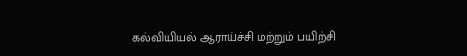கல்வியியல் ஆராய்ச்சி மற்றும் பயிற்சி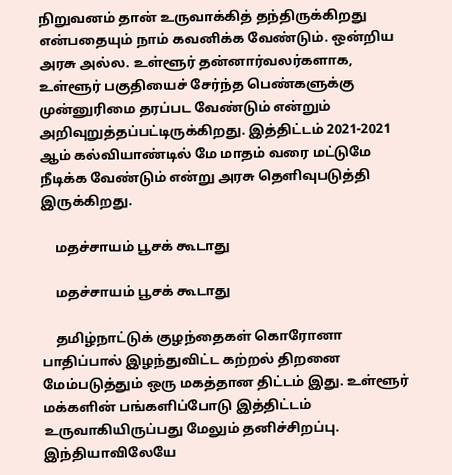நிறுவனம் தான் உருவாக்கித் தந்திருக்கிறது என்பதையும் நாம் கவனிக்க வேண்டும். ஒன்றிய அரசு அல்ல. உள்ளூர் தன்னார்வலர்களாக, உள்ளூர் பகுதியைச் சேர்ந்த பெண்களுக்கு முன்னுரிமை தரப்பட வேண்டும் என்றும் அறிவுறுத்தப்பட்டிருக்கிறது. இத்திட்டம் 2021-2021 ஆம் கல்வியாண்டில் மே மாதம் வரை மட்டுமே நீடிக்க வேண்டும் என்று அரசு தெளிவுபடுத்தி இருக்கிறது.

    மதச்சாயம் பூசக் கூடாது

    மதச்சாயம் பூசக் கூடாது

    தமிழ்நாட்டுக் குழந்தைகள் கொரோனா பாதிப்பால் இழந்துவிட்ட கற்றல் திறனை மேம்படுத்தும் ஒரு மகத்தான திட்டம் இது. உள்ளூர் மக்களின் பங்களிப்போடு இத்திட்டம் உருவாகியிருப்பது மேலும் தனிச்சிறப்பு. இந்தியாவிலேயே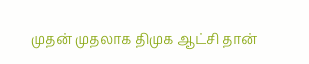முதன் முதலாக திமுக ஆட்சி தான்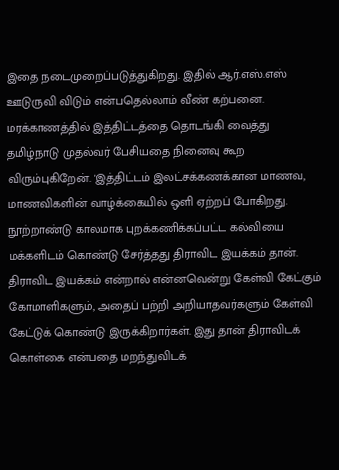இதை நடைமுறைப்படுத்துகிறது. இதில் ஆர்.எஸ்.எஸ் ஊடுருவி விடும் என்பதெல்லாம் வீண் கற்பனை. மரக்காணத்தில் இத்திட்டத்தை தொடங்கி வைத்து தமிழ்நாடு முதல்வர் பேசியதை நினைவு கூற விரும்புகிறேன். 'இத்திட்டம் இலட்சக்கணக்கான மாணவ, மாணவிகளின் வாழ்க்கையில் ஒளி ஏற்றப் போகிறது. நூற்றாண்டு காலமாக புறக்கணிக்கப்பட்ட கல்வியை மக்களிடம் கொண்டு சேர்த்தது திராவிட இயக்கம் தான். திராவிட இயக்கம் என்றால் என்னவென்று கேள்வி கேட்கும் கோமாளிகளும், அதைப் பற்றி அறியாதவர்களும் கேள்வி கேட்டுக் கொண்டு இருக்கிறார்கள். இது தான் திராவிடக் கொள்கை என்பதை மறந்துவிடக்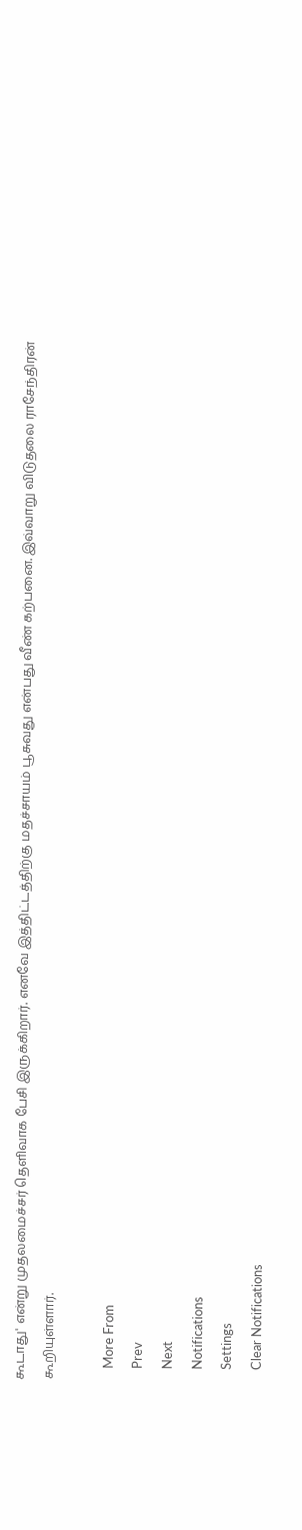கூடாது' என்று முதலமைச்சர் தெளிவாக பேசி இருக்கிறார். எனவே இத்திட்டத்திற்கு மதச்சாயம் பூசுவது என்பது வீண் கற்பனை. இவ்வாறு விடுதலை ராசேந்திரன் கூறியுள்ளார்.

    More From
    Prev
    Next
    Notifications
    Settings
    Clear Notifications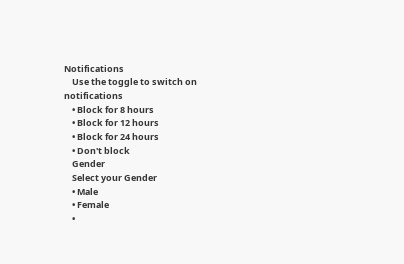Notifications
    Use the toggle to switch on notifications
    • Block for 8 hours
    • Block for 12 hours
    • Block for 24 hours
    • Don't block
    Gender
    Select your Gender
    • Male
    • Female
    •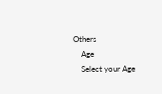Others
    Age
    Select your Age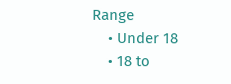Range
    • Under 18
    • 18 to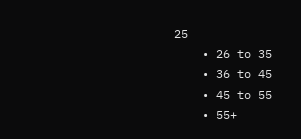25
    • 26 to 35
    • 36 to 45
    • 45 to 55
    • 55+